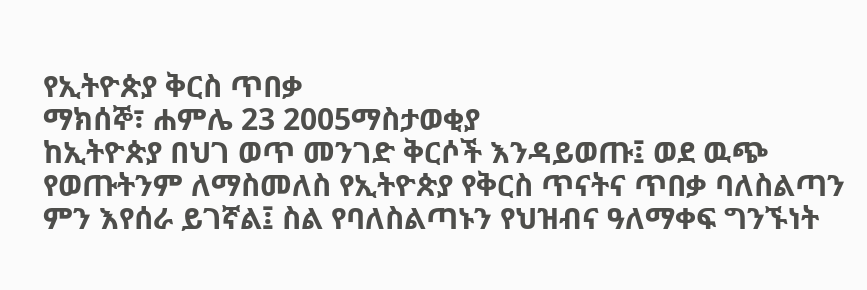የኢትዮጵያ ቅርስ ጥበቃ
ማክሰኞ፣ ሐምሌ 23 2005ማስታወቂያ
ከኢትዮጵያ በህገ ወጥ መንገድ ቅርሶች እንዳይወጡ፤ ወደ ዉጭ የወጡትንም ለማስመለስ የኢትዮጵያ የቅርስ ጥናትና ጥበቃ ባለስልጣን ምን እየሰራ ይገኛል፤ ስል የባለስልጣኑን የህዝብና ዓለማቀፍ ግንኙነት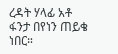ረዳት ሃላፊ አቶ ፋንታ በየነን ጠይቄ ነበር።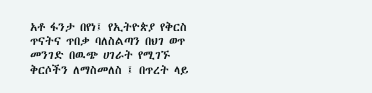አቶ ፋንታ በየነ፤ የኢትዮጵያ የቅርስ ጥናትና ጥበቃ ባለስልጣን በህገ ወጥ መንገድ በዉጭ ሀገራት የሚገኙ ቅርሶችን ለማስመለስ ፤ በጥረት ላይ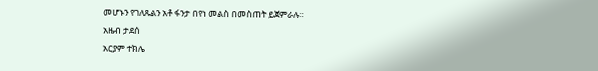መሆኑን የገለጹልን አቶ ፋንታ በየነ መልስ በመስጠት ይጀምራሉ።
አዜብ ታደሰ
አርያም ተክሌ